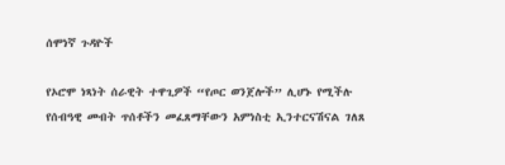ሰሞነኛ ጉዳዮች

የኦሮሞ ነጻነት ሰራዊት ተዋጊዎች “የጦር ወንጀሎች” ሊሆኑ የሚችሉ የሰብዓዊ መብት ጥሰቶችን መፈጸማቸውን አምነስቲ ኢንተርናሽናል ገለጸ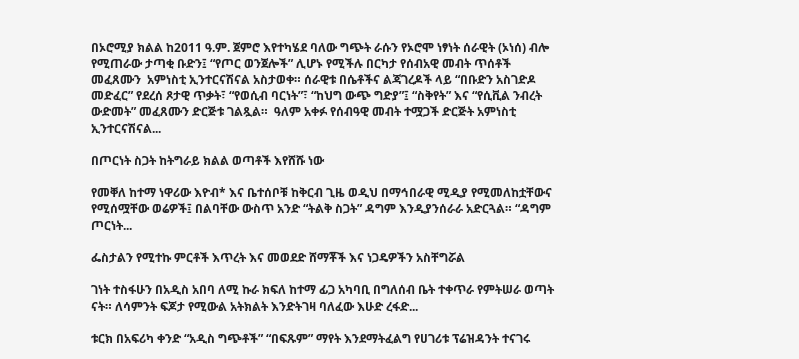በኦሮሚያ ክልል ከ2011 ዓ.ም. ጀምሮ እየተካሄደ ባለው ግጭት ራሱን የኦሮሞ ነፃነት ሰራዊት (ኦነሰ) ብሎ የሚጠራው ታጣቂ ቡድን፤ “የጦር ወንጀሎች” ሊሆኑ የሚችሉ በርካታ የሰብአዊ መብት ጥሰቶች መፈጸሙን  አምነስቲ ኢንተርናሽናል አስታወቀ። ሰራዊቱ በሴቶችና ልጃገረዶች ላይ “በቡድን አስገድዶ መድፈር” የደረሰ ጾታዊ ጥቃት፣ “የወሲብ ባርነት”፣ “ከህግ ውጭ ግድያ”፤ “ስቅየት” እና “የሲቪል ንብረት ውድመት” መፈጸሙን ድርጅቱ ገልጿል።  ዓለም አቀፉ የሰብዓዊ መብት ተሟጋች ድርጅት አምነስቲ ኢንተርናሽናል...

በጦርነት ስጋት ከትግራይ ክልል ወጣቶች እየሸሹ ነው

የመቐለ ከተማ ነዋሪው እዮብ* እና ቤተሰቦቹ ከቅርብ ጊዜ ወዲህ በማኅበራዊ ሚዲያ የሚመለከቷቸውና የሚሰሟቸው ወሬዎች፤ በልባቸው ውስጥ አንድ “ትልቅ ስጋት” ዳግም እንዲያንሰራራ አድርጓል። “ዳግም ጦርነት...

ፌስታልን የሚተኩ ምርቶች እጥረት እና መወደድ ሸማቾች እና ነጋዴዎችን አስቸግሯል

ገነት ተስፋሁን በአዲስ አበባ ለሚ ኩራ ክፍለ ከተማ ፊጋ አካባቢ በግለሰብ ቤት ተቀጥራ የምትሠራ ወጣት ናት። ለሳምንት ፍጆታ የሚውል አትክልት እንድትገዛ ባለፈው እሁድ ረፋድ...

ቱርክ በአፍሪካ ቀንድ “አዲስ ግጭቶች” “በፍጹም” ማየት እንደማትፈልግ የሀገሪቱ ፕሬዝዳንት ተናገሩ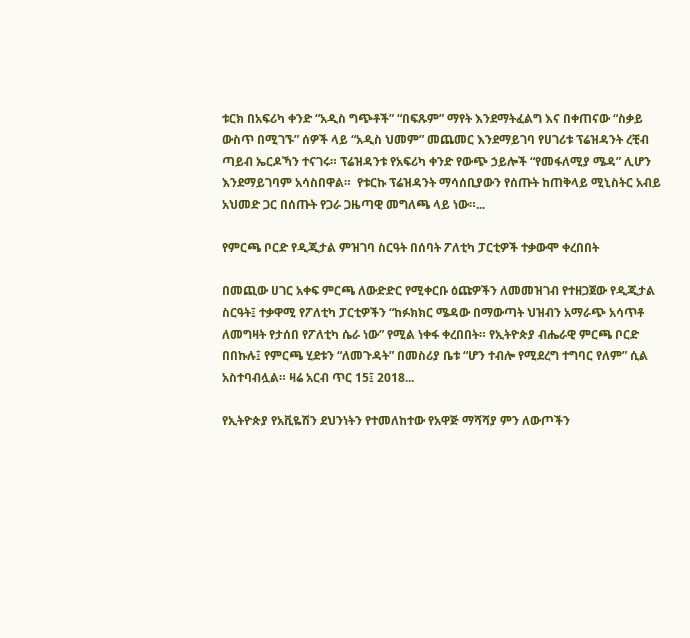ቱርክ በአፍሪካ ቀንድ “አዲስ ግጭቶች” “በፍጹም” ማየት እንደማትፈልግ እና በቀጠናው “ስቃይ ውስጥ በሚገኙ” ሰዎች ላይ “አዲስ ህመም” መጨመር እንደማይገባ የሀገሪቱ ፕሬዝዳንት ረቺብ ጣይብ ኤርዶኻን ተናገሩ። ፕሬዝዳንቱ የአፍሪካ ቀንድ የውጭ ኃይሎች “የመፋለሚያ ሜዳ” ሊሆን እንደማይገባም አሳስበዋል።  የቱርኩ ፕሬዝዳንት ማሳሰቢያውን የሰጡት ከጠቅላይ ሚኒስትር አብይ አህመድ ጋር በሰጡት የጋራ ጋዜጣዊ መግለጫ ላይ ነው።...

የምርጫ ቦርድ የዲጂታል ምዝገባ ስርዓት በሰባት ፖለቲካ ፓርቲዎች ተቃውሞ ቀረበበት

በመጪው ሀገር አቀፍ ምርጫ ለውድድር የሚቀርቡ ዕጩዎችን ለመመዝገብ የተዘጋጀው የዲጂታል ስርዓት፤ ተቃዋሚ የፖለቲካ ፓርቲዎችን “ከፉክክር ሜዳው በማውጣት ህዝብን አማራጭ አሳጥቶ ለመግዛት የታሰበ የፖለቲካ ሴራ ነው” የሚል ነቀፋ ቀረበበት። የኢትዮጵያ ብሔራዊ ምርጫ ቦርድ በበኩሉ፤ የምርጫ ሂደቱን “ለመጉዳት” በመስሪያ ቤቱ “ሆን ተብሎ የሚደረግ ተግባር የለም” ሲል አስተባብሏል። ዛሬ አርብ ጥር 15፤ 2018...

የኢትዮጵያ የአቪዬሽን ደህንነትን የተመለከተው የአዋጅ ማሻሻያ ምን ለውጦችን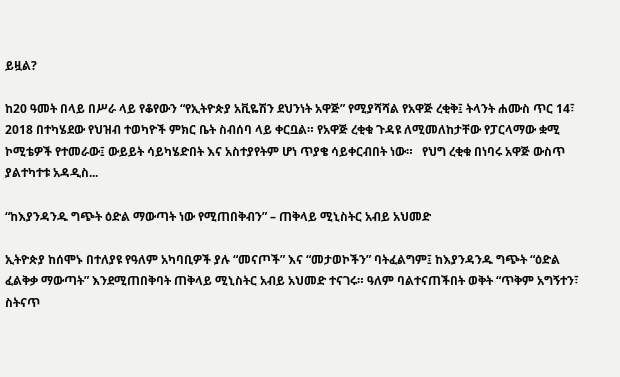ይዟል?

ከ20 ዓመት በላይ በሥራ ላይ የቆየውን “የኢትዮጵያ አቪዬሽን ደህንነት አዋጅ” የሚያሻሻል የአዋጅ ረቂቅ፤ ትላንት ሐሙስ ጥር 14፣ 2018 በተካሄደው የህዝብ ተወካዮች ምክር ቤት ስብሰባ ላይ ቀርቧል። የአዋጅ ረቂቁ ጉዳዩ ለሚመለከታቸው የፓርላማው ቋሚ ኮሚቴዎች የተመራው፤ ውይይት ሳይካሄድበት እና አስተያየትም ሆነ ጥያቄ ሳይቀርብበት ነው።   የህግ ረቂቁ በነባሩ አዋጅ ውስጥ ያልተካተቱ አዳዲስ...

“ከእያንዳንዱ ግጭት ዕድል ማውጣት ነው የሚጠበቅብን” – ጠቅላይ ሚኒስትር አብይ አህመድ

ኢትዮጵያ ከሰሞኑ በተለያዩ የዓለም አካባቢዎች ያሉ “መናጦች” እና “መታወኮችን” ባትፈልግም፤ ከእያንዳንዱ ግጭት “ዕድል  ፈልቅቃ ማውጣት” እንደሚጠበቅባት ጠቅላይ ሚኒስትር አብይ አህመድ ተናገሩ። ዓለም ባልተናጠችበት ወቅት “ጥቅም አግኝተን፣ ስትናጥ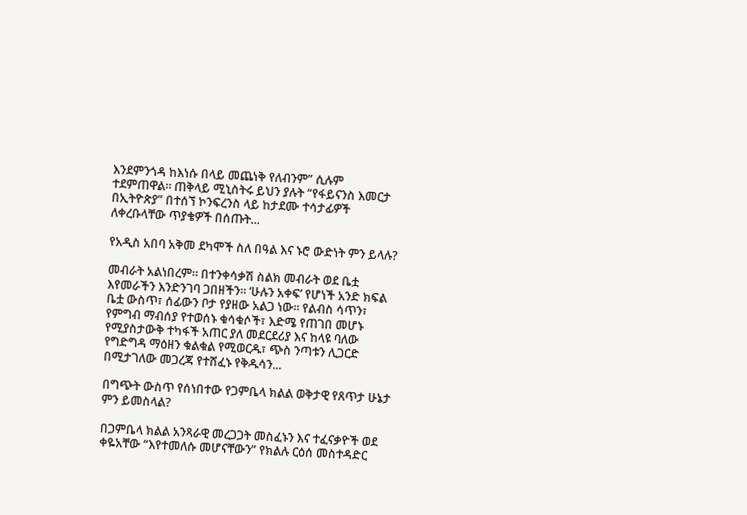እንደምንጎዳ ከእነሱ በላይ መጨነቅ የለብንም” ሲሉም ተደምጠዋል። ጠቅላይ ሚኒስትሩ ይህን ያሉት “የፋይናንስ እመርታ በኢትዮጵያ” በተሰኘ ኮንፍረንስ ላይ ከታደሙ ተሳታፊዎች ለቀረቡላቸው ጥያቄዎች በሰጡት...

የአዲስ አበባ አቅመ ደካሞች ስለ በዓል እና ኑሮ ውድነት ምን ይላሉ?

መብራት አልነበረም። በተንቀሳቃሽ ስልክ መብራት ወደ ቤቷ እየመራችን እንድንገባ ጋበዘችን። ‘ሁሉን አቀፍ’ የሆነች አንድ ክፍል ቤቷ ውስጥ፣ ሰፊውን ቦታ የያዘው አልጋ ነው። የልብስ ሳጥን፣ የምግብ ማብሰያ የተወሰኑ ቁሳቁሶች፣ እድሜ የጠገበ መሆኑ የሚያስታውቅ ተካፋች አጠር ያለ መደርደሪያ እና ከላዩ ባለው የግድግዳ ማዕዘን ቁልቁል የሚወርዱ፣ ጭስ ንጣቱን ሊጋርድ በሚታገለው መጋረጃ የተሸፈኑ የቅዱሳን...

በግጭት ውስጥ የሰነበተው የጋምቤላ ክልል ወቅታዊ የጸጥታ ሁኔታ ምን ይመስላል?

በጋምቤላ ክልል አንጻራዊ መረጋጋት መስፈኑን እና ተፈናቃዮች ወደ ቀዬአቸው “እየተመለሱ መሆናቸውን” የክልሉ ርዕሰ መስተዳድር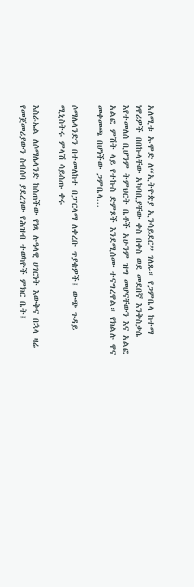አለሚቱ ኡሞድ ለ“ኢትዮጵያ ኢንሳይደር” ገለጹ። የጋምቤላ ከተማ ነዋሪዎች በበኩላቸው አካባቢያቸው ቀስ በቀስ ወደ መደበኛ እንቅስቃሴ እየተመለሰ ቢሆንም ትምህርት ቤቶች አሁንም ዝግ መሆናቸውን እና አልፎ አልፎ ምሽት ላይ የተኩስ ድምጾች እንደሚሰሙ ተናግረዋል። የክልሉ ዋና መቀመጫ በሆነችው ጋምቤላ...

ሶማሌላንድን በተመለከተ በፓርላማ ለቀረቡ ጥያቄዎች፤ ውጭ ጉዳይ ሚኒስትሩ ምላሽ ሳይሰጡ ቀሩ

እስራኤል ለሶማሌላንድ ከሰጠችው የነጻ ሉዓላዊ ሀገርነት እውቅና በኋላ ዛሬ የመጀመሪያውን ስብሰባ ያደረገው የሕዝብ ተወካዮች ምክር ቤት፤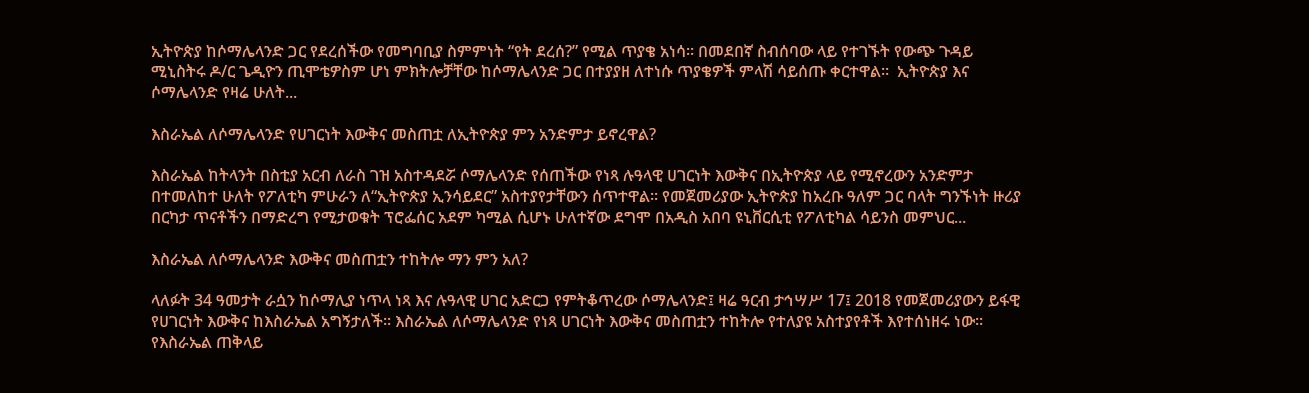ኢትዮጵያ ከሶማሌላንድ ጋር የደረሰችው የመግባቢያ ስምምነት “የት ደረሰ?” የሚል ጥያቄ አነሳ። በመደበኛ ስብሰባው ላይ የተገኙት የውጭ ጉዳይ ሚኒስትሩ ዶ/ር ጌዲዮን ጢሞቴዎስም ሆነ ምክትሎቻቸው ከሶማሌላንድ ጋር በተያያዘ ለተነሱ ጥያቄዎች ምላሽ ሳይሰጡ ቀርተዋል።  ኢትዮጵያ እና ሶማሌላንድ የዛሬ ሁለት...

እስራኤል ለሶማሌላንድ የሀገርነት እውቅና መስጠቷ ለኢትዮጵያ ምን አንድምታ ይኖረዋል?

እስራኤል ከትላንት በስቲያ አርብ ለራስ ገዝ አስተዳደሯ ሶማሌላንድ የሰጠችው የነጻ ሉዓላዊ ሀገርነት እውቅና በኢትዮጵያ ላይ የሚኖረውን አንድምታ በተመለከተ ሁለት የፖለቲካ ምሁራን ለ“ኢትዮጵያ ኢንሳይደር” አስተያየታቸውን ሰጥተዋል። የመጀመሪያው ኢትዮጵያ ከአረቡ ዓለም ጋር ባላት ግንኙነት ዙሪያ በርካታ ጥናቶችን በማድረግ የሚታወቁት ፕሮፌሰር አደም ካሚል ሲሆኑ ሁለተኛው ደግሞ በአዲስ አበባ ዩኒቨርሲቲ የፖለቲካል ሳይንስ መምህር...

እስራኤል ለሶማሌላንድ እውቅና መስጠቷን ተከትሎ ማን ምን አለ?

ላለፉት 34 ዓመታት ራሷን ከሶማሊያ ነጥላ ነጻ እና ሉዓላዊ ሀገር አድርጋ የምትቆጥረው ሶማሌላንድ፤ ዛሬ ዓርብ ታኅሣሥ 17፤ 2018 የመጀመሪያውን ይፋዊ የሀገርነት እውቅና ከእስራኤል አግኝታለች። እስራኤል ለሶማሌላንድ የነጻ ሀገርነት እውቅና መስጠቷን ተከትሎ የተለያዩ አስተያየቶች እየተሰነዘሩ ነው። የእስራኤል ጠቅላይ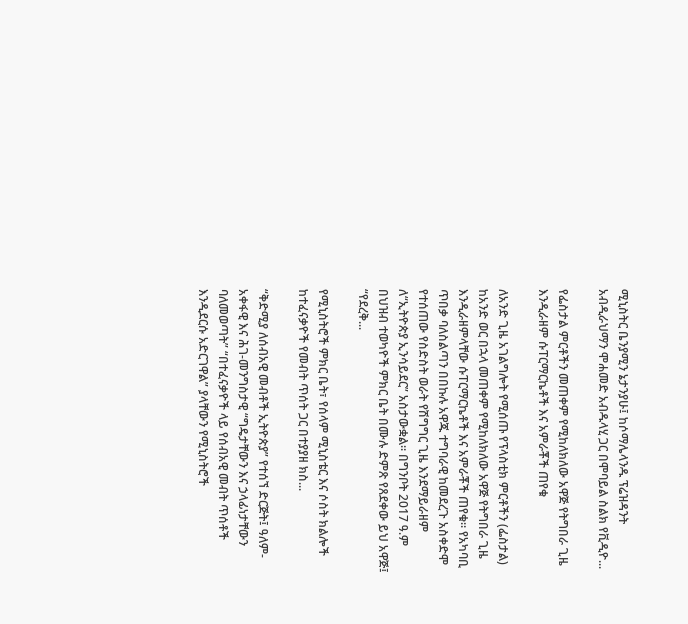ሚኒስትር ቤንያሚን ኔታንያሁ፤ ከሶማሌላንዱ ፕሬዝዳንት አብዲራህማን ሞሐመድ አብዱላሂ ጋር በሞባይል ስልክ የቪዲዮ...

የፌስታል ምርቶችን መጠቀም የሚከለክለው አዋጅ የትግበራ ጊዜ እንዲራዘም ሱፐርማርኬቶች እና አምራቾች ጠየቁ

ለአንድ ጊዜ አገልግሎት የሚሰጡ የፕላስቲክ ምርቶችን (ፌስታል) ከአንድ ወር በኋላ መጠቀም የሚከለክለው አዋጅ የትግበራ ጊዜ እንዲራዘምላቸው ሱፐርማርኬቶች እና አምራቾች ጠየቁ። የአካባቢ ጥበቃ ባለስልጣን በበኩሉ አዋጁ ተግባራዊ ከመደረጉ አስቀድሞ የተሰጠው የስድስት ወራት የሽግግር ጊዜ እንደማይራዘም ለ“ኢትዮጵያ ኢንሳይደር” አስታውቋል። በግንቦት 2017 ዓ.ም በህዝብ ተወካዮች ምክር ቤት በሙሉ ድምጽ የጸደቀው ይህ አዋጅ፤ “የደረቅ...

የሚኒስትሮች ምክር ቤት፣ የሰላም ሚኒስቴር እና ሶስት ክልሎች ከተፈናቃዮች የመብት ጥሰት ጋር በተያያዘ ክስ...

“ቅድሚያ ለሰብአዊ መብቶች ኢትዮጵያ” የተሰኘ ድርጅት፤ ዓለም-አቀፋዊ እና ሕገ-መንግስታዊ “ግዴታቸውን እና ኃላፊነታቸውን ባለመወጣት” “በተፈናቃዮች ላይ የሰብአዊ መብት ጥሰቶች እንዲደርሱ አድርገዋል” ያላቸውን የሚኒስትሮች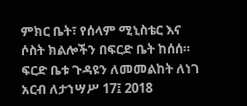ምክር ቤት፣ የሰላም ሚኒስቴር እና ሶስት ክልሎችን በፍርድ ቤት ከሰሰ። ፍርድ ቤቱ ጉዳዩን ለመመልከት ለነገ አርብ ለታኀሣሥ 17፤ 2018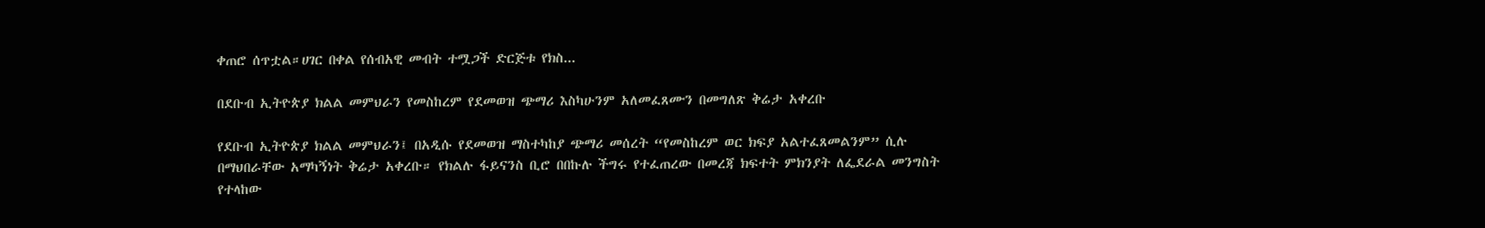ቀጠሮ ሰጥቷል።ሀገር በቀል የሰብአዊ መብት ተሟጋች ድርጅቱ የክስ...

በደቡብ ኢትዮጵያ ክልል መምህራን የመስከረም የደመወዝ ጭማሪ እስካሁንም አለመፈጸሙን በመግለጽ ቅሬታ አቀረቡ

የደቡብ ኢትዮጵያ ክልል መምህራን፤ በአዲሱ የደመወዝ ማስተካከያ ጭማሪ መሰረት “የመስከረም ወር ክፍያ አልተፈጸመልንም” ሲሉ በማህበራቸው አማካኝነት ቅሬታ አቀረቡ። የክልሉ ፋይናንስ ቢሮ በበኩሉ ችግሩ የተፈጠረው በመረጃ ክፍተት ምክንያት ለፌደራል መንግስት የተላከው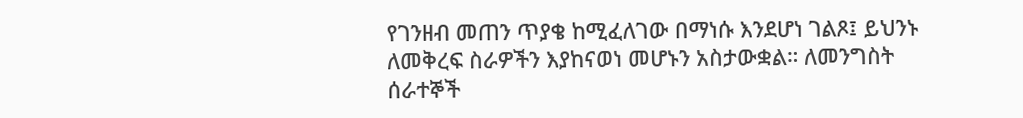የገንዘብ መጠን ጥያቄ ከሚፈለገው በማነሱ እንደሆነ ገልጾ፤ ይህንኑ ለመቅረፍ ስራዎችን እያከናወነ መሆኑን አስታውቋል። ለመንግስት ሰራተኞች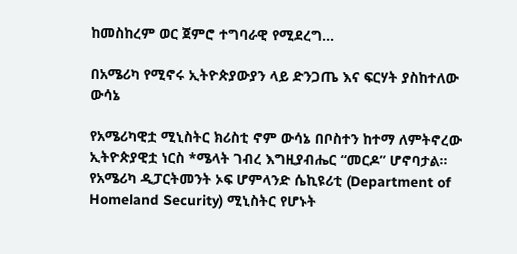ከመስከረም ወር ጀምሮ ተግባራዊ የሚደረግ...

በአሜሪካ የሚኖሩ ኢትዮጵያውያን ላይ ድንጋጤ እና ፍርሃት ያስከተለው ውሳኔ

የአሜሪካዊቷ ሚኒስትር ክሪስቲ ኖም ውሳኔ በቦስተን ከተማ ለምትኖረው ኢትዮጵያዊቷ ነርስ *ሜላት ገብረ እግዚያብሔር “መርዶ” ሆኖባታል። የአሜሪካ ዲፓርትመንት ኦፍ ሆምላንድ ሴኪዩሪቲ (Department of Homeland Security) ሚኒስትር የሆኑት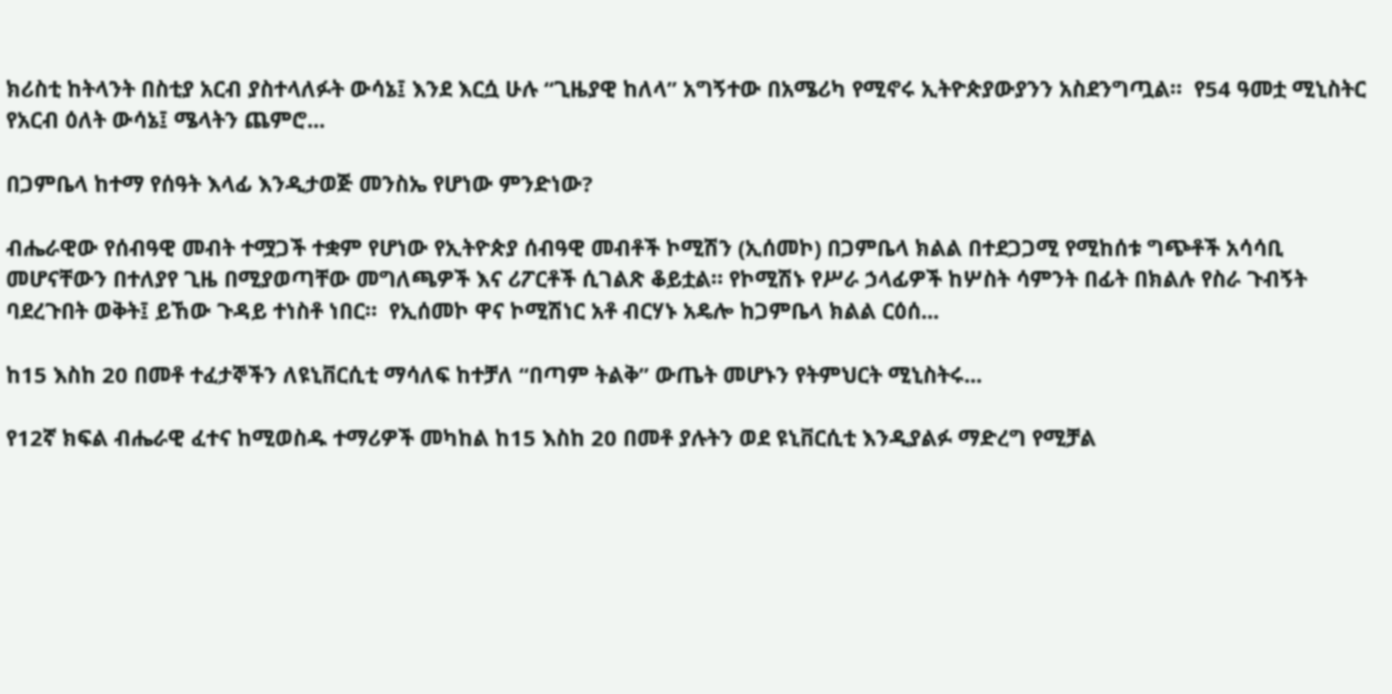ክሪስቲ ከትላንት በስቲያ አርብ ያስተላለፉት ውሳኔ፤ እንደ እርሷ ሁሉ “ጊዜያዊ ከለላ” አግኝተው በአሜሪካ የሚኖሩ ኢትዮጵያውያንን አስደንግጧል።  የ54 ዓመቷ ሚኒስትር የአርብ ዕለት ውሳኔ፤ ሜላትን ጨምሮ...

በጋምቤላ ከተማ የሰዓት እላፊ እንዲታወጅ መንስኤ የሆነው ምንድነው?

ብሔራዊው የሰብዓዊ መብት ተሟጋች ተቋም የሆነው የኢትዮጵያ ሰብዓዊ መብቶች ኮሚሽን (ኢሰመኮ) በጋምቤላ ክልል በተደጋጋሚ የሚከሰቱ ግጭቶች አሳሳቢ መሆናቸውን በተለያየ ጊዜ በሚያወጣቸው መግለጫዎች እና ሪፖርቶች ሲገልጽ ቆይቷል። የኮሚሽኑ የሥራ ኃላፊዎች ከሦስት ሳምንት በፊት በክልሉ የስራ ጉብኝት ባደረጉበት ወቅት፤ ይኸው ጉዳይ ተነስቶ ነበር።  የኢሰመኮ ዋና ኮሚሽነር አቶ ብርሃኑ አዴሎ ከጋምቤላ ክልል ርዕሰ...

ከ15 እስከ 20 በመቶ ተፈታኞችን ለዩኒቨርሲቲ ማሳለፍ ከተቻለ “በጣም ትልቅ” ውጤት መሆኑን የትምህርት ሚኒስትሩ...

የ12ኛ ክፍል ብሔራዊ ፈተና ከሚወስዱ ተማሪዎች መካከል ከ15 እስከ 20 በመቶ ያሉትን ወደ ዩኒቨርሲቲ እንዲያልፉ ማድረግ የሚቻል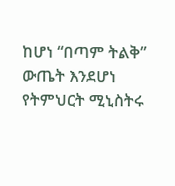ከሆነ “በጣም ትልቅ” ውጤት እንደሆነ የትምህርት ሚኒስትሩ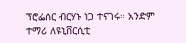ፕሮፌሰር ብርሃኑ ነጋ ተናገሩ። አንድም ተማሪ ለዩኒቨርሲቲ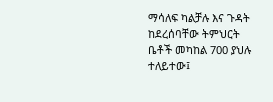ማሳለፍ ካልቻሉ እና ጉዳት ከደረሰባቸው ትምህርት ቤቶች መካከል 700 ያህሉ ተለይተው፤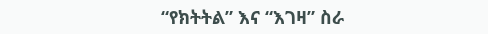“የክትትል” እና “እገዛ” ስራ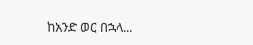ከአንድ ወር በኋላ...